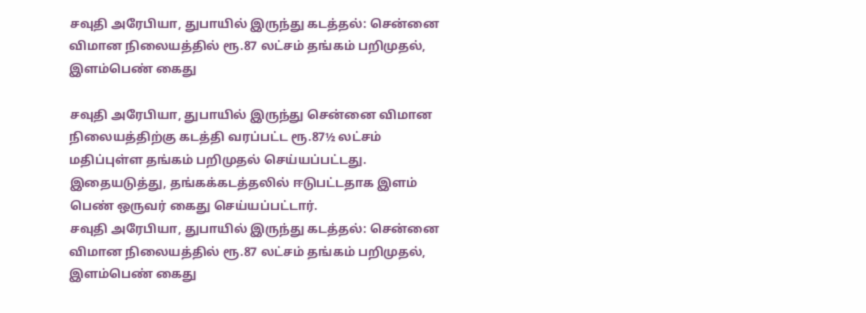சவுதி அரேபியா, துபாயில் இருந்து கடத்தல்: சென்னை விமான நிலையத்தில் ரூ.87 லட்சம் தங்கம் பறிமுதல், இளம்பெண் கைது

சவுதி அரேபியா, துபாயில் இருந்து சென்னை விமான நிலையத்திற்கு கடத்தி வரப்பட்ட ரூ.87½ லட்சம் மதிப்புள்ள தங்கம் பறிமுதல் செய்யப்பட்டது. இதையடுத்து, தங்கக்கடத்தலில் ஈடுபட்டதாக இளம் பெண் ஒருவர் கைது செய்யப்பட்டார்.
சவுதி அரேபியா, துபாயில் இருந்து கடத்தல்: சென்னை விமான நிலையத்தில் ரூ.87 லட்சம் தங்கம் பறிமுதல், இளம்பெண் கைது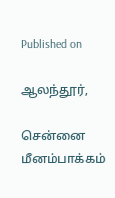Published on

ஆலந்தூர்,

சென்னை மீனம்பாக்கம்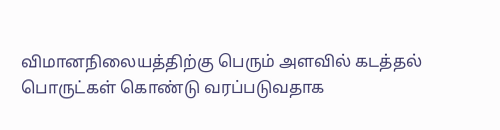விமானநிலையத்திற்கு பெரும் அளவில் கடத்தல் பொருட்கள் கொண்டு வரப்படுவதாக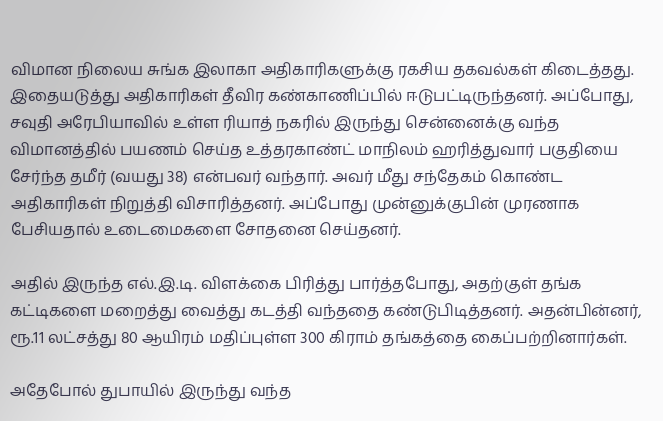விமான நிலைய சுங்க இலாகா அதிகாரிகளுக்கு ரகசிய தகவல்கள் கிடைத்தது. இதையடுத்து அதிகாரிகள் தீவிர கண்காணிப்பில் ஈடுபட்டிருந்தனர். அப்போது, சவுதி அரேபியாவில் உள்ள ரியாத் நகரில் இருந்து சென்னைக்கு வந்த விமானத்தில் பயணம் செய்த உத்தரகாண்ட் மாநிலம் ஹரித்துவார் பகுதியை சேர்ந்த தமீர் (வயது 38) என்பவர் வந்தார். அவர் மீது சந்தேகம் கொண்ட அதிகாரிகள் நிறுத்தி விசாரித்தனர். அப்போது முன்னுக்குபின் முரணாக பேசியதால் உடைமைகளை சோதனை செய்தனர்.

அதில் இருந்த எல்.இ.டி. விளக்கை பிரித்து பார்த்தபோது, அதற்குள் தங்க கட்டிகளை மறைத்து வைத்து கடத்தி வந்ததை கண்டுபிடித்தனர். அதன்பின்னர், ரூ.11 லட்சத்து 80 ஆயிரம் மதிப்புள்ள 300 கிராம் தங்கத்தை கைப்பற்றினார்கள்.

அதேபோல் துபாயில் இருந்து வந்த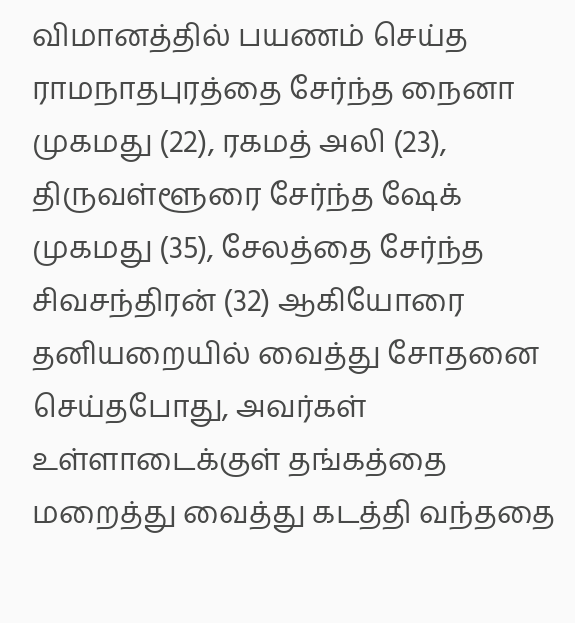விமானத்தில் பயணம் செய்த ராமநாதபுரத்தை சேர்ந்த நைனா முகமது (22), ரகமத் அலி (23), திருவள்ளூரை சேர்ந்த ஷேக் முகமது (35), சேலத்தை சேர்ந்த சிவசந்திரன் (32) ஆகியோரை தனியறையில் வைத்து சோதனை செய்தபோது, அவர்கள் உள்ளாடைக்குள் தங்கத்தை மறைத்து வைத்து கடத்தி வந்ததை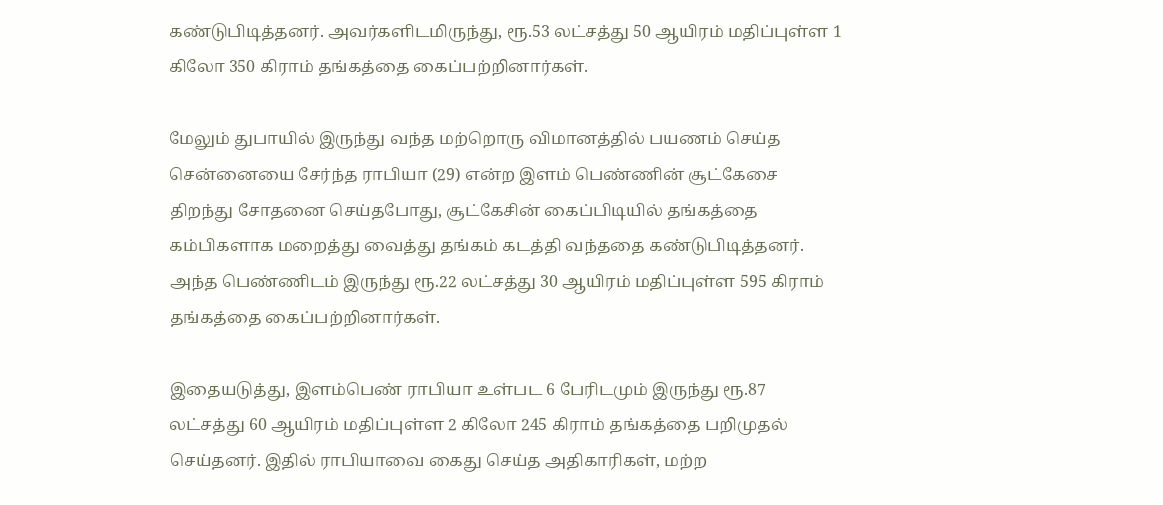கண்டுபிடித்தனர். அவர்களிடமிருந்து, ரூ.53 லட்சத்து 50 ஆயிரம் மதிப்புள்ள 1 கிலோ 350 கிராம் தங்கத்தை கைப்பற்றினார்கள்.

மேலும் துபாயில் இருந்து வந்த மற்றொரு விமானத்தில் பயணம் செய்த சென்னையை சேர்ந்த ராபியா (29) என்ற இளம் பெண்ணின் சூட்கேசை திறந்து சோதனை செய்தபோது, சூட்கேசின் கைப்பிடியில் தங்கத்தை கம்பிகளாக மறைத்து வைத்து தங்கம் கடத்தி வந்ததை கண்டுபிடித்தனர். அந்த பெண்ணிடம் இருந்து ரூ.22 லட்சத்து 30 ஆயிரம் மதிப்புள்ள 595 கிராம் தங்கத்தை கைப்பற்றினார்கள்.

இதையடுத்து, இளம்பெண் ராபியா உள்பட 6 பேரிடமும் இருந்து ரூ.87 லட்சத்து 60 ஆயிரம் மதிப்புள்ள 2 கிலோ 245 கிராம் தங்கத்தை பறிமுதல் செய்தனர். இதில் ராபியாவை கைது செய்த அதிகாரிகள், மற்ற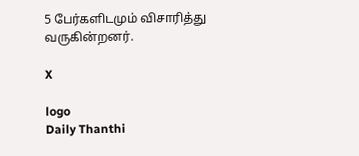5 பேர்களிடமும் விசாரித்து வருகின்றனர்.

X

logo
Daily Thanthi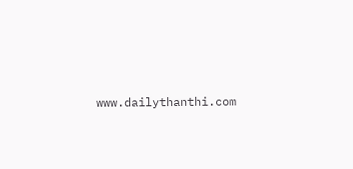www.dailythanthi.com